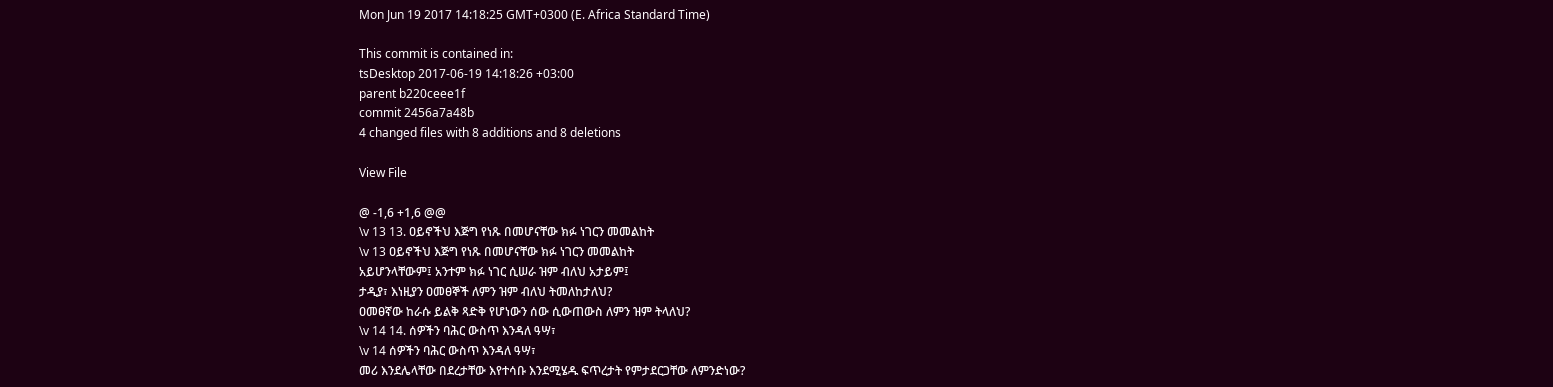Mon Jun 19 2017 14:18:25 GMT+0300 (E. Africa Standard Time)

This commit is contained in:
tsDesktop 2017-06-19 14:18:26 +03:00
parent b220ceee1f
commit 2456a7a48b
4 changed files with 8 additions and 8 deletions

View File

@ -1,6 +1,6 @@
\v 13 13. ዐይኖችህ እጅግ የነጹ በመሆናቸው ክፉ ነገርን መመልከት
\v 13 ዐይኖችህ እጅግ የነጹ በመሆናቸው ክፉ ነገርን መመልከት
አይሆንላቸውም፤ አንተም ክፉ ነገር ሲሠራ ዝም ብለህ አታይም፤
ታዲያ፣ እነዚያን ዐመፀኞች ለምን ዝም ብለህ ትመለከታለህ?
ዐመፀኛው ከራሱ ይልቅ ጻድቅ የሆነውን ሰው ሲውጠውስ ለምን ዝም ትላለህ?
\v 14 14. ሰዎችን ባሕር ውስጥ እንዳለ ዓሣ፣
\v 14 ሰዎችን ባሕር ውስጥ እንዳለ ዓሣ፣
መሪ እንደሌላቸው በደረታቸው እየተሳቡ እንደሚሄዱ ፍጥረታት የምታደርጋቸው ለምንድነው?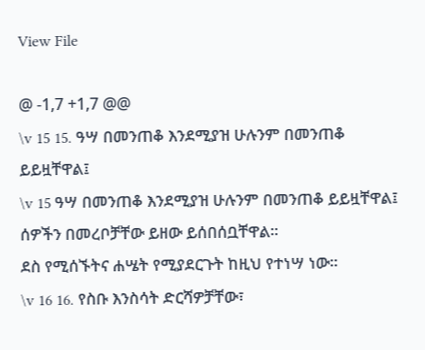View File

@ -1,7 +1,7 @@
\v 15 15. ዓሣ በመንጠቆ እንደሚያዝ ሁሉንም በመንጠቆ ይይዟቸዋል፤
\v 15 ዓሣ በመንጠቆ እንደሚያዝ ሁሉንም በመንጠቆ ይይዟቸዋል፤
ሰዎችን በመረቦቻቸው ይዘው ይሰበሰቧቸዋል፡፡
ደስ የሚሰኙትና ሐሤት የሚያደርጉት ከዚህ የተነሣ ነው፡፡
\v 16 16. የስቡ እንስሳት ድርሻዎቻቸው፣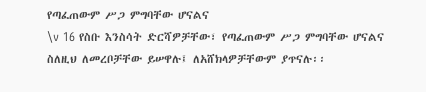የጣፈጠውም ሥጋ ምግባቸው ሆናልና
\v 16 የስቡ እንስሳት ድርሻዎቻቸው፣ የጣፈጠውም ሥጋ ምግባቸው ሆናልና
ስለዚህ ለመረቦቻቸው ይሠዋሉ፤ ለአሸክላዎቻቸውም ያጥናሉ፡፡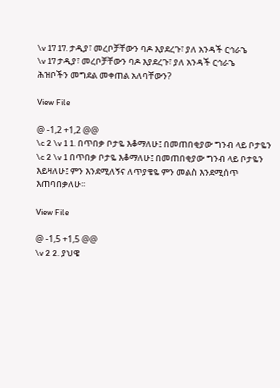\v 17 17. ታዲያ፣ መረቦቻቸውን ባዶ እያደረጉ፣ ያለ አንዳች ርኅራኄ
\v 17 ታዲያ፣ መረቦቻቸውን ባዶ እያደረጉ፣ ያለ አንዳች ርኅራኄ
ሕዝቦችን መግደል መቀጠል አለባቸውን?

View File

@ -1,2 +1,2 @@
\c 2 \v 1 1. በጥበቃ ቦታዬ እቆማለሁ፤ በመጠበቂያው ግንብ ላይ ቦታዬን
\c 2 \v 1 በጥበቃ ቦታዬ እቆማለሁ፤ በመጠበቂያው ግንብ ላይ ቦታዬን
እይዛለሁ፤ ምን እንደሚለኝና ለጥያቄዬ ምን መልስ እንደሚሰጥ እጠባበቃለሁ፡፡

View File

@ -1,5 +1,5 @@
\v 2 2. ያህዌ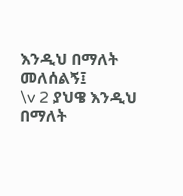እንዲህ በማለት መለሰልኝ፤
\v 2 ያህዌ እንዲህ በማለት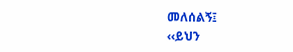መለሰልኝ፤
‹‹ይህን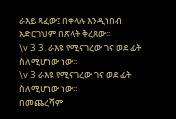ራእይ ጻፈው፤ በቀላሉ እንዲነበብ
አድርገህም በጽላት ቅረጸው፡፡
\v 3 3. ራእዩ የሚናገረው ገና ወደ ፊት ስለሚሆነው ነው፡፡
\v 3 ራእዩ የሚናገረው ገና ወደ ፊት ስለሚሆነው ነው፡፡
በመጨረሻም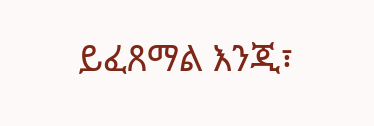ይፈጸማል እንጂ፣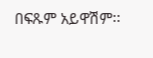በፍጹም አይዋሽም፡፡